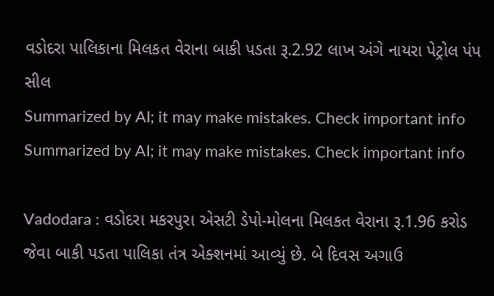વડોદરા પાલિકાના મિલકત વેરાના બાકી પડતા રૂ.2.92 લાખ અંગે નાયરા પેટ્રોલ પંપ સીલ
Summarized by AI; it may make mistakes. Check important info
Summarized by AI; it may make mistakes. Check important info

Vadodara : વડોદરા મકરપુરા એસટી ડેપો-મોલના મિલકત વેરાના રૂ.1.96 કરોડ જેવા બાકી પડતા પાલિકા તંત્ર એક્શનમાં આવ્યું છે. બે દિવસ અગાઉ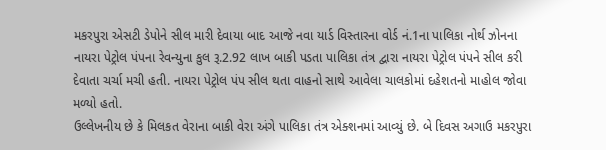મકરપુરા એસટી ડેપોને સીલ મારી દેવાયા બાદ આજે નવા યાર્ડ વિસ્તારના વોર્ડ નં.1ના પાલિકા નોર્થ ઝોનના નાયરા પેટ્રોલ પંપના રેવન્યુના કુલ રૂ.2.92 લાખ બાકી પડતા પાલિકા તંત્ર દ્વારા નાયરા પેટ્રોલ પંપને સીલ કરી દેવાતા ચર્ચા મચી હતી. નાયરા પેટ્રોલ પંપ સીલ થતા વાહનો સાથે આવેલા ચાલકોમાં દહેશતનો માહોલ જોવા મળ્યો હતો.
ઉલ્લેખનીય છે કે મિલકત વેરાના બાકી વેરા અંગે પાલિકા તંત્ર એક્શનમાં આવ્યું છે. બે દિવસ અગાઉ મકરપુરા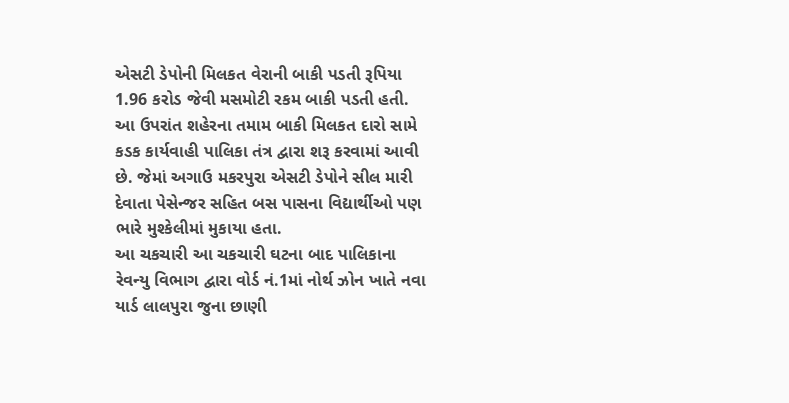એસટી ડેપોની મિલકત વેરાની બાકી પડતી રૂપિયા 1.96 કરોડ જેવી મસમોટી રકમ બાકી પડતી હતી. આ ઉપરાંત શહેરના તમામ બાકી મિલકત દારો સામે કડક કાર્યવાહી પાલિકા તંત્ર દ્વારા શરૂ કરવામાં આવી છે. જેમાં અગાઉ મકરપુરા એસટી ડેપોને સીલ મારી દેવાતા પેસેન્જર સહિત બસ પાસના વિદ્યાર્થીઓ પણ ભારે મુશ્કેલીમાં મુકાયા હતા.
આ ચકચારી આ ચકચારી ઘટના બાદ પાલિકાના રેવન્યુ વિભાગ દ્વારા વોર્ડ નં.1માં નોર્થ ઝોન ખાતે નવા યાર્ડ લાલપુરા જુના છાણી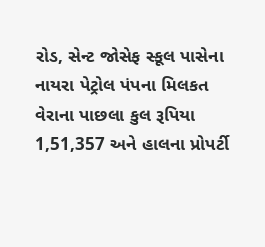રોડ, સેન્ટ જોસેફ સ્કૂલ પાસેના નાયરા પેટ્રોલ પંપના મિલકત વેરાના પાછલા કુલ રૂપિયા 1,51,357 અને હાલના પ્રોપર્ટી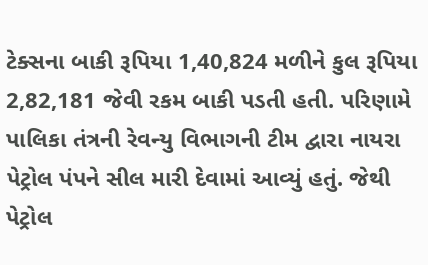ટેક્સના બાકી રૂપિયા 1,40,824 મળીને કુલ રૂપિયા 2,82,181 જેવી રકમ બાકી પડતી હતી. પરિણામે પાલિકા તંત્રની રેવન્યુ વિભાગની ટીમ દ્વારા નાયરા પેટ્રોલ પંપને સીલ મારી દેવામાં આવ્યું હતું. જેથી પેટ્રોલ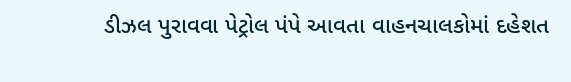ડીઝલ પુરાવવા પેટ્રોલ પંપે આવતા વાહનચાલકોમાં દહેશત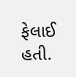ફેલાઈ હતી.